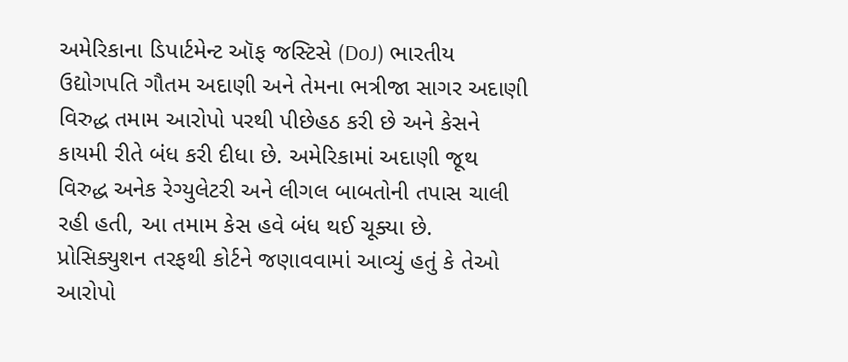અમેરિકાના ડિપાર્ટમેન્ટ ઑફ જસ્ટિસે (DoJ) ભારતીય ઉદ્યોગપતિ ગૌતમ અદાણી અને તેમના ભત્રીજા સાગર અદાણી વિરુદ્ધ તમામ આરોપો પરથી પીછેહઠ કરી છે અને કેસને કાયમી રીતે બંધ કરી દીધા છે. અમેરિકામાં અદાણી જૂથ વિરુદ્ધ અનેક રેગ્યુલેટરી અને લીગલ બાબતોની તપાસ ચાલી રહી હતી, આ તમામ કેસ હવે બંધ થઈ ચૂક્યા છે.
પ્રોસિક્યુશન તરફથી કોર્ટને જણાવવામાં આવ્યું હતું કે તેઓ આરોપો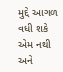મુદ્દે આગળ વધી શકે એમ નથી અને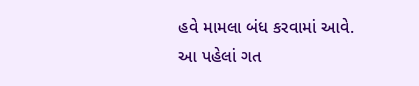હવે મામલા બંધ કરવામાં આવે.
આ પહેલાં ગત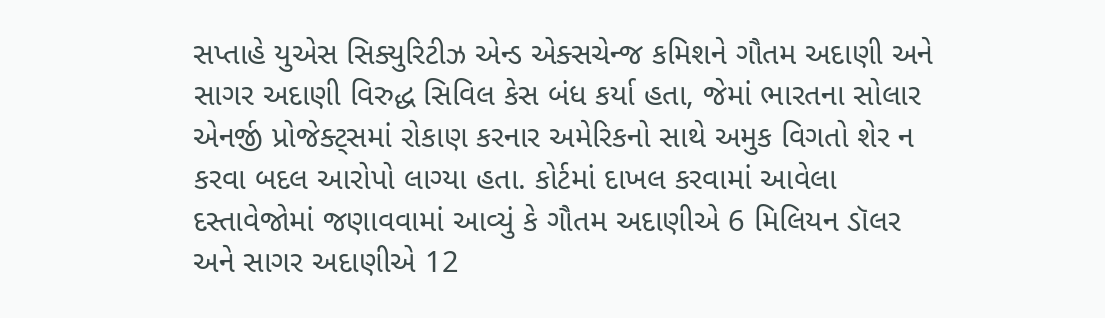સપ્તાહે યુએસ સિક્યુરિટીઝ એન્ડ એક્સચેન્જ કમિશને ગૌતમ અદાણી અને સાગર અદાણી વિરુદ્ધ સિવિલ કેસ બંધ કર્યા હતા, જેમાં ભારતના સોલાર એનર્જી પ્રોજેક્ટ્સમાં રોકાણ કરનાર અમેરિકનો સાથે અમુક વિગતો શેર ન કરવા બદલ આરોપો લાગ્યા હતા. કોર્ટમાં દાખલ કરવામાં આવેલા દસ્તાવેજોમાં જણાવવામાં આવ્યું કે ગૌતમ અદાણીએ 6 મિલિયન ડૉલર અને સાગર અદાણીએ 12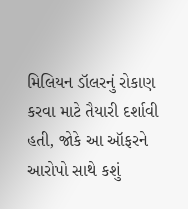મિલિયન ડૉલરનું રોકાણ કરવા માટે તૈયારી દર્શાવી હતી, જોકે આ ઑફરને આરોપો સાથે કશું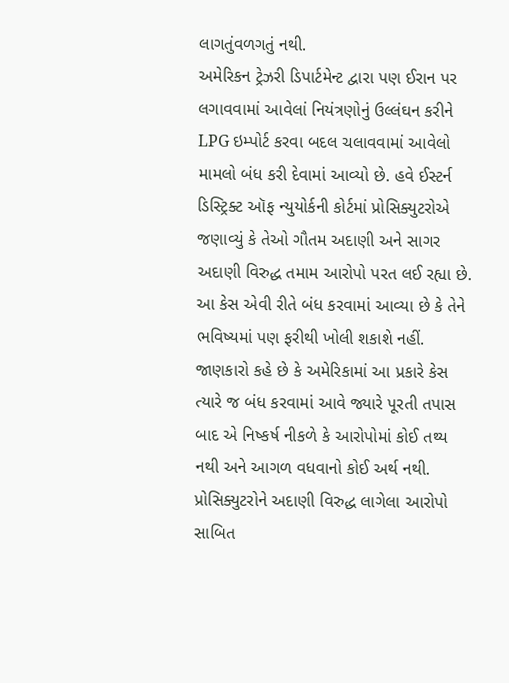લાગતુંવળગતું નથી.
અમેરિકન ટ્રેઝરી ડિપાર્ટમેન્ટ દ્વારા પણ ઈરાન પર લગાવવામાં આવેલાં નિયંત્રણોનું ઉલ્લંઘન કરીને LPG ઇમ્પોર્ટ કરવા બદલ ચલાવવામાં આવેલો મામલો બંધ કરી દેવામાં આવ્યો છે. હવે ઈસ્ટર્ન ડિસ્ટ્રિક્ટ ઑફ ન્યુયોર્કની કોર્ટમાં પ્રોસિક્યુટરોએ જણાવ્યું કે તેઓ ગૌતમ અદાણી અને સાગર અદાણી વિરુદ્ધ તમામ આરોપો પરત લઈ રહ્યા છે.
આ કેસ એવી રીતે બંધ કરવામાં આવ્યા છે કે તેને ભવિષ્યમાં પણ ફરીથી ખોલી શકાશે નહીં. જાણકારો કહે છે કે અમેરિકામાં આ પ્રકારે કેસ ત્યારે જ બંધ કરવામાં આવે જ્યારે પૂરતી તપાસ બાદ એ નિષ્કર્ષ નીકળે કે આરોપોમાં કોઈ તથ્ય નથી અને આગળ વધવાનો કોઈ અર્થ નથી. પ્રોસિક્યુટરોને અદાણી વિરુદ્ધ લાગેલા આરોપો સાબિત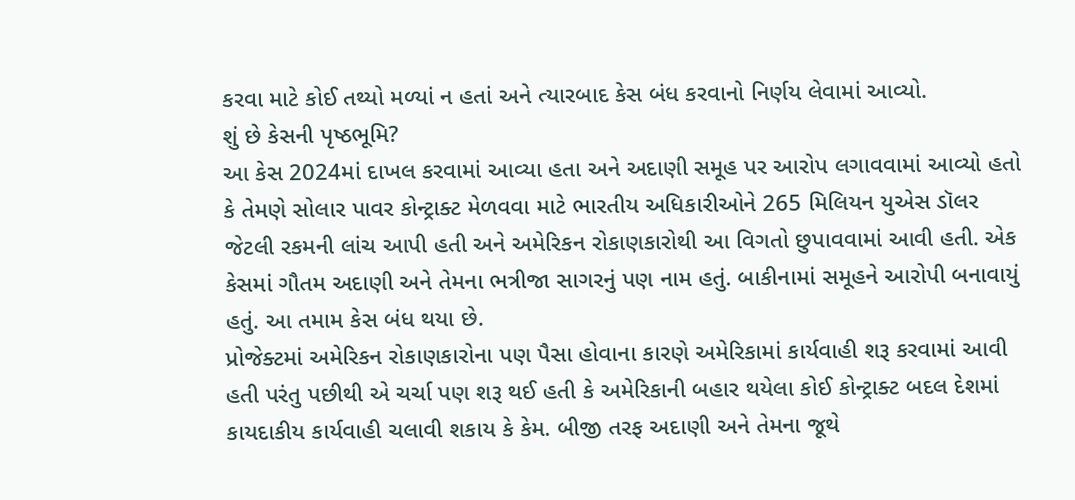કરવા માટે કોઈ તથ્યો મળ્યાં ન હતાં અને ત્યારબાદ કેસ બંધ કરવાનો નિર્ણય લેવામાં આવ્યો.
શું છે કેસની પૃષ્ઠભૂમિ?
આ કેસ 2024માં દાખલ કરવામાં આવ્યા હતા અને અદાણી સમૂહ પર આરોપ લગાવવામાં આવ્યો હતો કે તેમણે સોલાર પાવર કોન્ટ્રાક્ટ મેળવવા માટે ભારતીય અધિકારીઓને 265 મિલિયન યુએસ ડૉલર જેટલી રકમની લાંચ આપી હતી અને અમેરિકન રોકાણકારોથી આ વિગતો છુપાવવામાં આવી હતી. એક કેસમાં ગૌતમ અદાણી અને તેમના ભત્રીજા સાગરનું પણ નામ હતું. બાકીનામાં સમૂહને આરોપી બનાવાયું હતું. આ તમામ કેસ બંધ થયા છે.
પ્રોજેક્ટમાં અમેરિકન રોકાણકારોના પણ પૈસા હોવાના કારણે અમેરિકામાં કાર્યવાહી શરૂ કરવામાં આવી હતી પરંતુ પછીથી એ ચર્ચા પણ શરૂ થઈ હતી કે અમેરિકાની બહાર થયેલા કોઈ કોન્ટ્રાક્ટ બદલ દેશમાં કાયદાકીય કાર્યવાહી ચલાવી શકાય કે કેમ. બીજી તરફ અદાણી અને તેમના જૂથે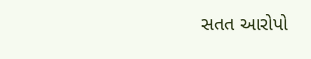સતત આરોપો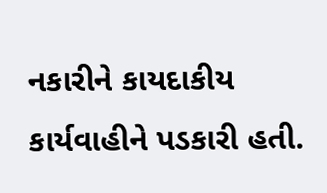નકારીને કાયદાકીય કાર્યવાહીને પડકારી હતી.